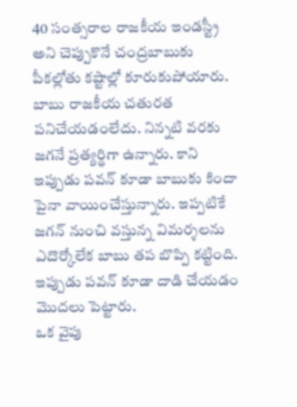40 సంత్సరాల రాజకీయ ఇండస్ట్రీ అని చెప్పుకొనే చంద్రబాబుకు పీకల్లోతు కష్టాల్లో కూరుకుపోయారు. బాబు రాజకీయ చతురత పనిచేయడంలేదు. నిన్నటి వరకు జగనే ప్రత్యర్థిగా ఉన్నారు. కాని ఇప్పుడు పవన్ కూడా బాబుకు కిందా పైనా వాయించేస్తున్నారు. ఇప్పటికే జగన్ నుంచి వస్తున్న విమర్శలను ఎదొర్కోలేక బాబు తప బొప్పి కట్టింది. ఇప్పుడు పవన్ కూడా దాడి చేయడం మొదలు పెట్టారు.
ఒక వైపు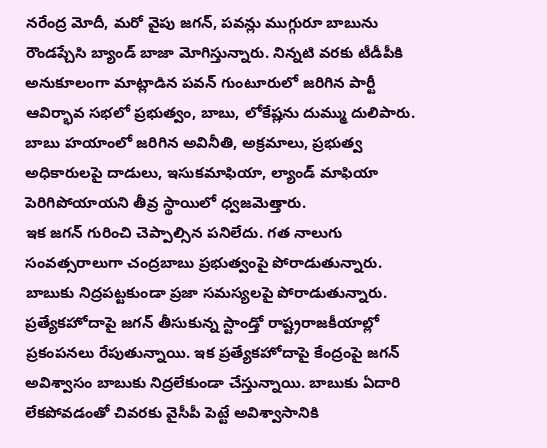నరేంద్ర మోదీ, మరో వైపు జగన్, పవన్లు ముగ్గురూ బాబును రౌండప్చేసి బ్యాండ్ బాజా మోగిస్తున్నారు. నిన్నటి వరకు టీడీపీకి అనుకూలంగా మాట్లాడిన పవన్ గుంటూరులో జరిగిన పార్టీ ఆవిర్భావ సభలో ప్రభుత్వం, బాబు, లోకేష్లను దుమ్ము దులిపారు. బాబు హయాంలో జరిగిన అవినీతి, అక్రమాలు, ప్రభుత్వ అధికారులపై దాడులు, ఇసుకమాఫియా, ల్యాండ్ మాఫియా పెరిగిపోయాయని తీవ్ర స్థాయిలో ధ్వజమెత్తారు.
ఇక జగన్ గురించి చెప్పాల్సిన పనిలేదు. గత నాలుగు సంవత్సరాలుగా చంద్రబాబు ప్రభుత్వంపై పోరాడుతున్నారు. బాబుకు నిద్రపట్టకుండా ప్రజా సమస్యలపై పోరాడుతున్నారు. ప్రత్యేకహోదాపై జగన్ తీసుకున్న స్టాండ్తో రాష్ట్రరాజకీయాల్లో ప్రకంపనలు రేపుతున్నాయి. ఇక ప్రత్యేకహోదాపై కేంద్రంపై జగన్ అవిశ్వాసం బాబుకు నిద్రలేకుండా చేస్తున్నాయి. బాబుకు ఏదారి లేకపోవడంతో చివరకు వైసీపీ పెట్టే అవిశ్వాసానికి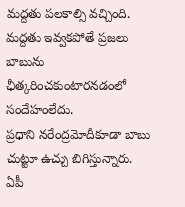మద్దతు పలకాల్సి వచ్చింది. మద్దతు ఇవ్వకపోతే ప్రజలు బాబును ఛీత్కరించకుంటారనడంలో సందేహంలేదు.
ప్రధాని నరేంద్రమోదీకూడా బాబు చుట్టూ ఉచ్చు బిగిస్తున్నారు. ఏపీ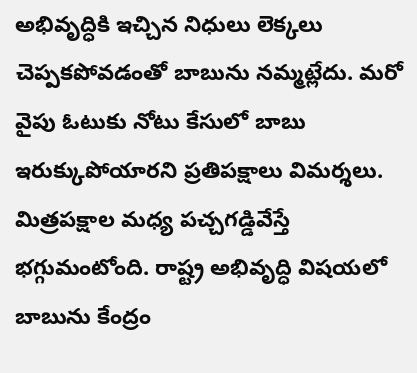అభివృద్ధికి ఇచ్చిన నిధులు లెక్కలు చెప్పకపోవడంతో బాబును నమ్మట్లేదు. మరో వైపు ఓటుకు నోటు కేసులో బాబు ఇరుక్కుపోయారని ప్రతిపక్షాలు విమర్శలు. మిత్రపక్షాల మధ్య పచ్చగడ్డివేస్తే భగ్గుమంటోంది. రాష్ట్ర అభివృద్ధి విషయలో బాబును కేంద్రం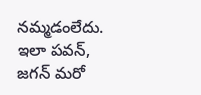నమ్మడంలేదు. ఇలా పవన్, జగన్ మరో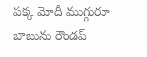పక్క మోదీ ముగ్గురూ బాబును రౌండప్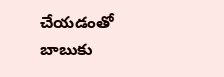చేయడంతో బాబుకు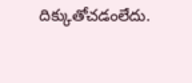దిక్కుతోచడంలేదు.